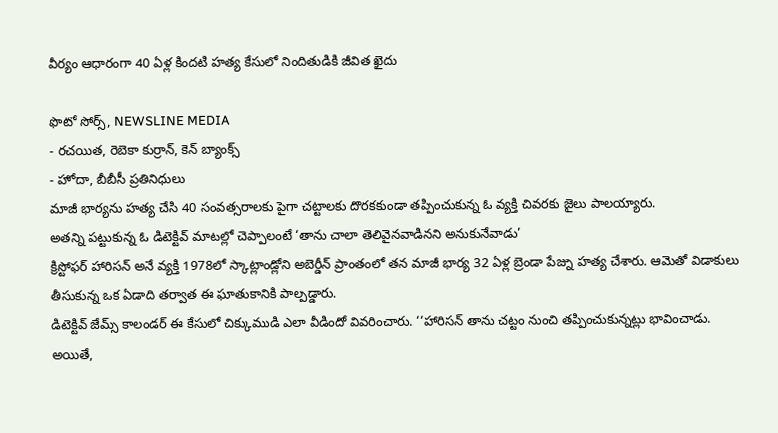వీర్యం ఆధారంగా 40 ఏళ్ల కిందటి హత్య కేసులో నిందితుడికి జీవిత ఖైదు

ఫొటో సోర్స్, NEWSLINE MEDIA
- రచయిత, రెబెకా కుర్రాన్, కెన్ బ్యాంక్స్
- హోదా, బీబీసీ ప్రతినిధులు
మాజీ భార్యను హత్య చేసి 40 సంవత్సరాలకు పైగా చట్టాలకు దొరకకుండా తప్పించుకున్న ఓ వ్యక్తి చివరకు జైలు పాలయ్యారు.
అతన్ని పట్టుకున్న ఓ డిటెక్టివ్ మాటల్లో చెప్పాలంటే ‘తాను చాలా తెలివైనవాడినని అనుకునేవాడు’
క్రిస్టోఫర్ హారిసన్ అనే వ్యక్తి 1978లో స్కాట్లాండ్లోని అబెర్డీన్ ప్రాంతంలో తన మాజీ భార్య 32 ఏళ్ల బ్రెండా పేజ్ను హత్య చేశారు. ఆమెతో విడాకులు తీసుకున్న ఒక ఏడాది తర్వాత ఈ ఘాతుకానికి పాల్పడ్డారు.
డిటెక్టివ్ జేమ్స్ కాలండర్ ఈ కేసులో చిక్కుముడి ఎలా వీడిందో వివరించారు. ‘‘హారిసన్ తాను చట్టం నుంచి తప్పించుకున్నట్లు భావించాడు. అయితే,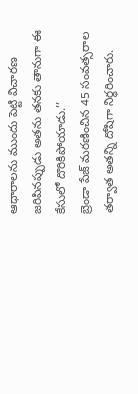ఆధారాలను ముందు పెట్టి విచారణ జరిపినప్పుడు అతను తనకు తానుగా ఈ కేసులో దొరికిపోయాడు.’’
బ్రెండా పేజ్ మరణించిన 45 సంవత్సరాల తర్వాత అతన్ని దోషిగా నిర్ధరించారు.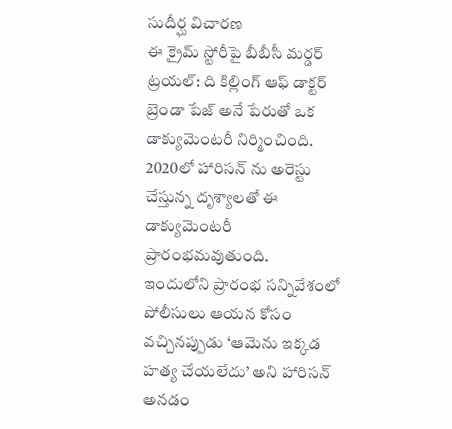సుదీర్ఘ విచారణ
ఈ క్రైమ్ స్టోరీపై బీబీసీ మర్డర్ ట్రయల్: ది కిల్లింగ్ ఆఫ్ డాక్టర్ బ్రెండా పేజ్ అనే పేరుతో ఒక డాక్యుమెంటరీ నిర్మించింది. 2020లో హారిసన్ ను అరెస్టు చేస్తున్న దృశ్యాలతో ఈ డాక్యుమెంటరీ ప్రారంభమవుతుంది.
ఇందులోని ప్రారంభ సన్నివేశంలో పోలీసులు ఆయన కోసం వచ్చినప్పుడు ‘ఆమెను ఇక్కడ హత్య చేయలేదు’ అని హారిసన్ అనడం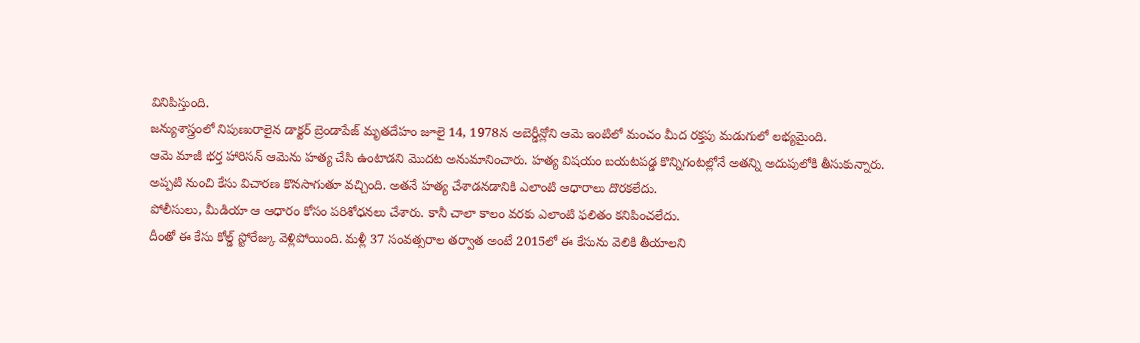వినిపిస్తుంది.
జన్యుశాస్త్రంలో నిపుణురాలైన డాక్టర్ బ్రెండాపేజ్ మృతదేహం జూలై 14, 1978న అబెర్డీన్లోని ఆమె ఇంటిలో మంచం మీద రక్తపు మడుగులో లభ్యమైంది.
ఆమె మాజీ భర్త హారిసన్ ఆమెను హత్య చేసి ఉంటాడని మొదట అనుమానించారు. హత్య విషయం బయటపడ్డ కొన్నిగంటల్లోనే అతన్ని అదుపులోకి తీసుకున్నారు.
అప్పటి నుంచి కేసు విచారణ కొనసాగుతూ వచ్చింది. అతనే హత్య చేశాడనడానికి ఎలాంటి ఆధారాలు దొరకలేదు.
పోలీసులు, మీడియా ఆ ఆధారం కోసం పరిశోధనలు చేశారు. కానీ చాలా కాలం వరకు ఎలాంటి ఫలితం కనిపించలేదు.
దీంతో ఈ కేసు కోల్డ్ స్టోరేజ్కు వెళ్లిపోయింది. మళ్లీ 37 సంవత్సరాల తర్వాత అంటే 2015లో ఈ కేసును వెలికి తీయాలని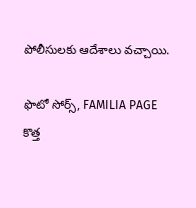పోలీసులకు ఆదేశాలు వచ్చాయి.

ఫొటో సోర్స్, FAMILIA PAGE
కొత్త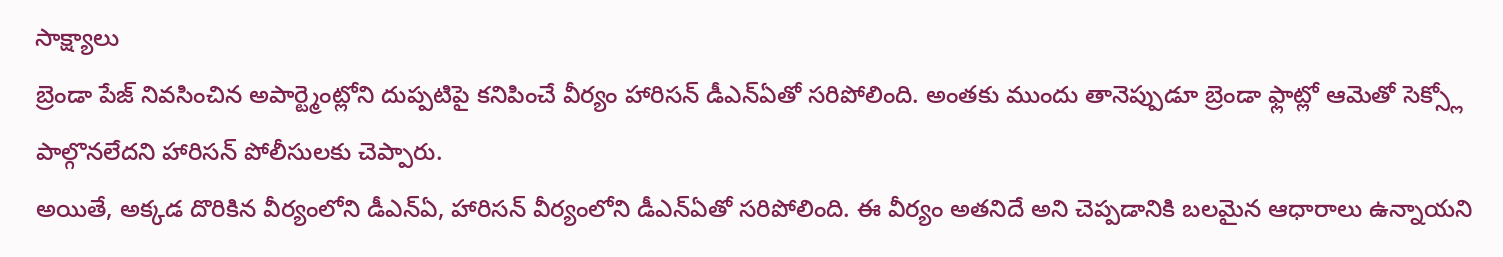సాక్ష్యాలు
బ్రెండా పేజ్ నివసించిన అపార్ట్మెంట్లోని దుప్పటిపై కనిపించే వీర్యం హారిసన్ డీఎన్ఏతో సరిపోలింది. అంతకు ముందు తానెప్పుడూ బ్రెండా ఫ్లాట్లో ఆమెతో సెక్స్లో పాల్గొనలేదని హారిసన్ పోలీసులకు చెప్పారు.
అయితే, అక్కడ దొరికిన వీర్యంలోని డీఎన్ఏ, హారిసన్ వీర్యంలోని డీఎన్ఏతో సరిపోలింది. ఈ వీర్యం అతనిదే అని చెప్పడానికి బలమైన ఆధారాలు ఉన్నాయని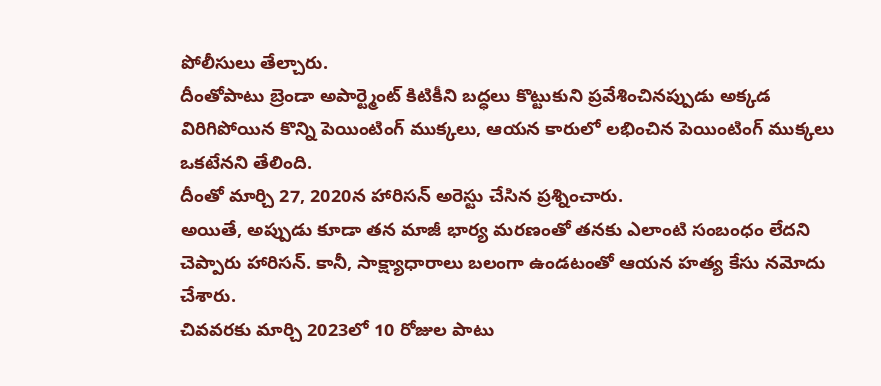పోలీసులు తేల్చారు.
దీంతోపాటు బ్రెండా అపార్ట్మెంట్ కిటికీని బద్ధలు కొట్టుకుని ప్రవేశించినప్పుడు అక్కడ విరిగిపోయిన కొన్ని పెయింటింగ్ ముక్కలు, ఆయన కారులో లభించిన పెయింటింగ్ ముక్కలు ఒకటేనని తేలింది.
దీంతో మార్చి 27, 2020న హారిసన్ అరెస్టు చేసిన ప్రశ్నించారు.
అయితే, అప్పుడు కూడా తన మాజీ భార్య మరణంతో తనకు ఎలాంటి సంబంధం లేదని చెప్పారు హారిసన్. కానీ, సాక్ష్యాధారాలు బలంగా ఉండటంతో ఆయన హత్య కేసు నమోదు చేశారు.
చివవరకు మార్చి 2023లో 10 రోజుల పాటు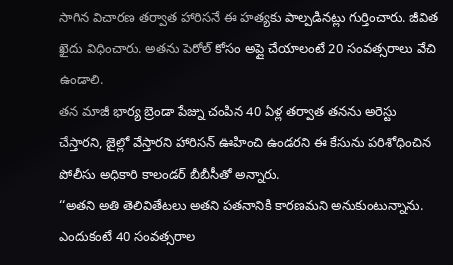సాగిన విచారణ తర్వాత హారిసనే ఈ హత్యకు పాల్పడినట్లు గుర్తించారు. జీవిత ఖైదు విధించారు. అతను పెరోల్ కోసం అప్లై చేయాలంటే 20 సంవత్సరాలు వేచి ఉండాలి.
తన మాజీ భార్య బ్రెండా పేజ్ను చంపిన 40 ఏళ్ల తర్వాత తనను అరెస్టు చేస్తారని, జైల్లో వేస్తారని హారిసన్ ఊహించి ఉండరని ఈ కేసును పరిశోధించిన పోలీసు అధికారి కాలండర్ బీబీసీతో అన్నారు.
‘‘అతని అతి తెలివితేటలు అతని పతనానికి కారణమని అనుకుంటున్నాను. ఎందుకంటే 40 సంవత్సరాల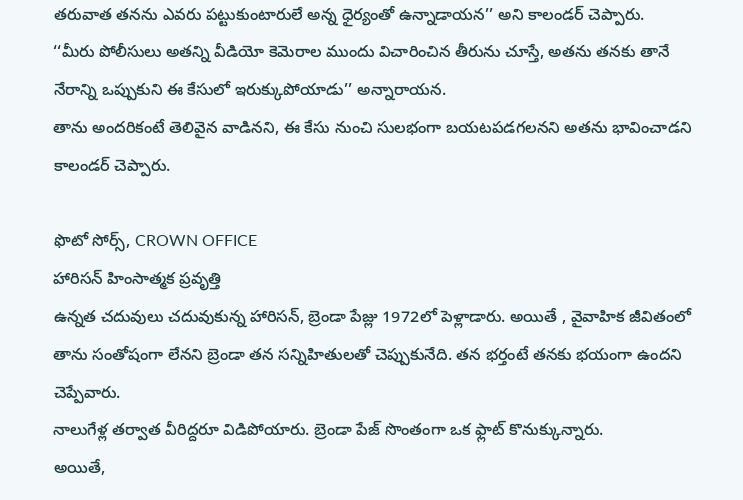తరువాత తనను ఎవరు పట్టుకుంటారులే అన్న ధైర్యంతో ఉన్నాడాయన’’ అని కాలండర్ చెప్పారు.
‘‘మీరు పోలీసులు అతన్ని వీడియో కెమెరాల ముందు విచారించిన తీరును చూస్తే, అతను తనకు తానే నేరాన్ని ఒప్పుకుని ఈ కేసులో ఇరుక్కుపోయాడు’’ అన్నారాయన.
తాను అందరికంటే తెలివైన వాడినని, ఈ కేసు నుంచి సులభంగా బయటపడగలనని అతను భావించాడని కాలండర్ చెప్పారు.

ఫొటో సోర్స్, CROWN OFFICE
హారిసన్ హింసాత్మక ప్రవృత్తి
ఉన్నత చదువులు చదువుకున్న హారిసన్, బ్రెండా పేజ్లు 1972లో పెళ్లాడారు. అయితే , వైవాహిక జీవితంలో తాను సంతోషంగా లేనని బ్రెండా తన సన్నిహితులతో చెప్పుకునేది. తన భర్తంటే తనకు భయంగా ఉందని చెప్పేవారు.
నాలుగేళ్ల తర్వాత వీరిద్దరూ విడిపోయారు. బ్రెండా పేజ్ సొంతంగా ఒక ఫ్లాట్ కొనుక్కున్నారు.
అయితే,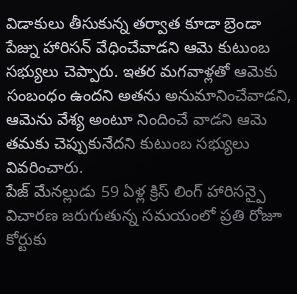విడాకులు తీసుకున్న తర్వాత కూడా బ్రెండా పేజ్ను హారిసన్ వేధించేవాడని ఆమె కుటుంబ సభ్యులు చెప్పారు. ఇతర మగవాళ్లతో ఆమెకు సంబంధం ఉందని అతను అనుమానించేవాడని, ఆమెను వేశ్య అంటూ నిందించే వాడని ఆమె తమకు చెప్పుకునేదని కుటుంబ సభ్యులు వివరించారు.
పేజ్ మేనల్లుడు 59 ఏళ్ల క్రిస్ లింగ్ హారిసన్పై విచారణ జరుగుతున్న సమయంలో ప్రతి రోజూ కోర్టుకు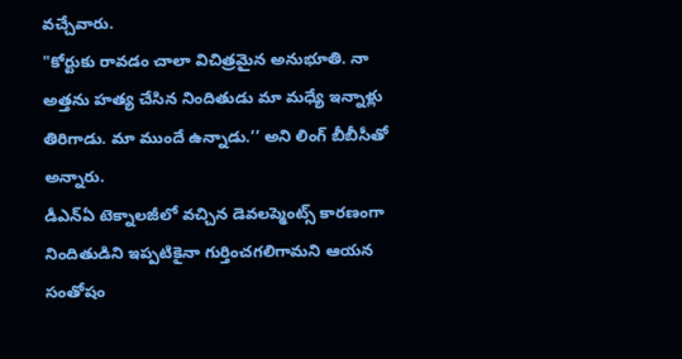వచ్చేవారు.
"కోర్టుకు రావడం చాలా విచిత్రమైన అనుభూతి. నా అత్తను హత్య చేసిన నిందితుడు మా మధ్యే ఇన్నాళ్లు తిరిగాడు. మా ముందే ఉన్నాడు.’’ అని లింగ్ బీబీసీతో అన్నారు.
డీఎన్ఏ టెక్నాలజీలో వచ్చిన డెవలప్మెంట్స్ కారణంగా నిందితుడిని ఇప్పటికైనా గుర్తించగలిగామని ఆయన సంతోషం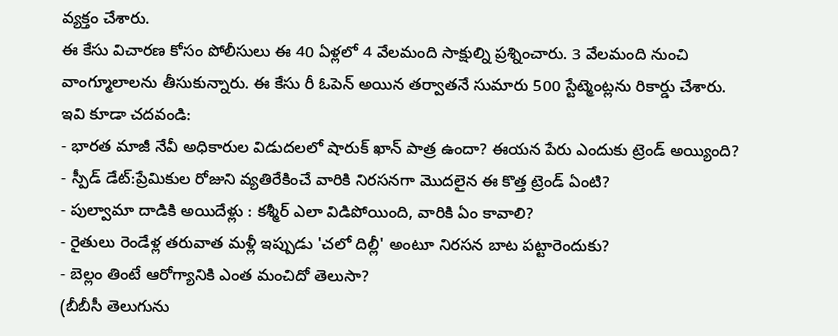వ్యక్తం చేశారు.
ఈ కేసు విచారణ కోసం పోలీసులు ఈ 40 ఏళ్లలో 4 వేలమంది సాక్షుల్ని ప్రశ్నించారు. 3 వేలమంది నుంచి వాంగ్మూలాలను తీసుకున్నారు. ఈ కేసు రీ ఓపెన్ అయిన తర్వాతనే సుమారు 500 స్టేట్మెంట్లను రికార్డు చేశారు.
ఇవి కూడా చదవండి:
- భారత మాజీ నేవీ అధికారుల విడుదలలో షారుక్ ఖాన్ పాత్ర ఉందా? ఈయన పేరు ఎందుకు ట్రెండ్ అయ్యింది?
- స్పీడ్ డేట్:ప్రేమికుల రోజుని వ్యతిరేకించే వారికి నిరసనగా మొదలైన ఈ కొత్త ట్రెండ్ ఏంటి?
- పుల్వామా దాడికి అయిదేళ్లు : కశ్మీర్ ఎలా విడిపోయింది, వారికి ఏం కావాలి?
- రైతులు రెండేళ్ల తరువాత మళ్లీ ఇప్పుడు 'చలో దిల్లీ' అంటూ నిరసన బాట పట్టారెందుకు?
- బెల్లం తింటే ఆరోగ్యానికి ఎంత మంచిదో తెలుసా?
(బీబీసీ తెలుగును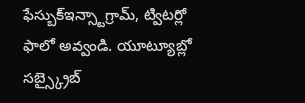ఫేస్బుక్ఇన్స్టాగ్రామ్, ట్విటర్లో ఫాలో అవ్వండి. యూట్యూబ్లో సబ్స్క్రైబ్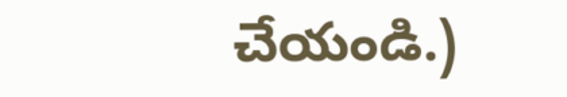చేయండి.)